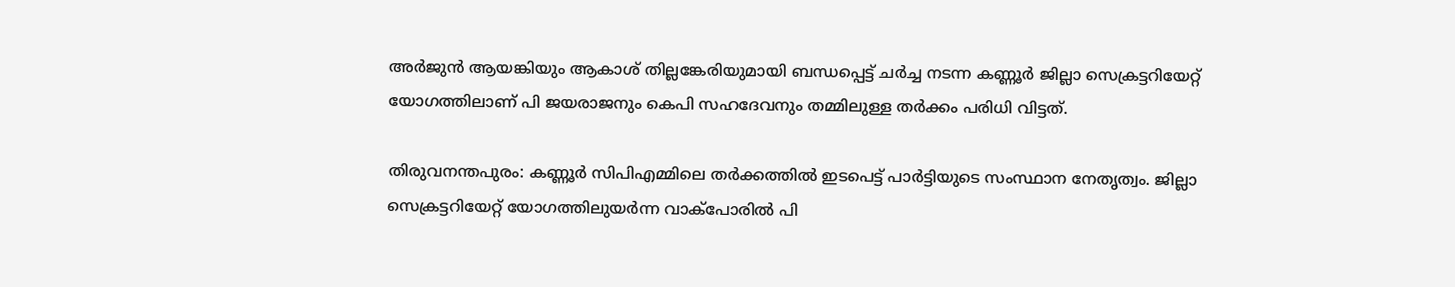അർജുൻ ആയങ്കിയും ആകാശ് തില്ലങ്കേരിയുമായി ബന്ധപ്പെട്ട് ചർച്ച നടന്ന കണ്ണൂർ ജില്ലാ സെക്രട്ടറിയേറ്റ് യോഗത്തിലാണ് പി ജയരാജനും കെപി സഹദേവനും തമ്മിലുള്ള തർക്കം പരിധി വിട്ടത്.

തിരുവനന്തപുരം: കണ്ണൂർ സിപിഎമ്മിലെ തർക്കത്തിൽ ഇടപെട്ട് പാര്‍ട്ടിയുടെ സംസ്ഥാന നേതൃത്വം. ജില്ലാ സെക്രട്ടറിയേറ്റ് യോഗത്തിലുയർന്ന വാക്പോരിൽ പി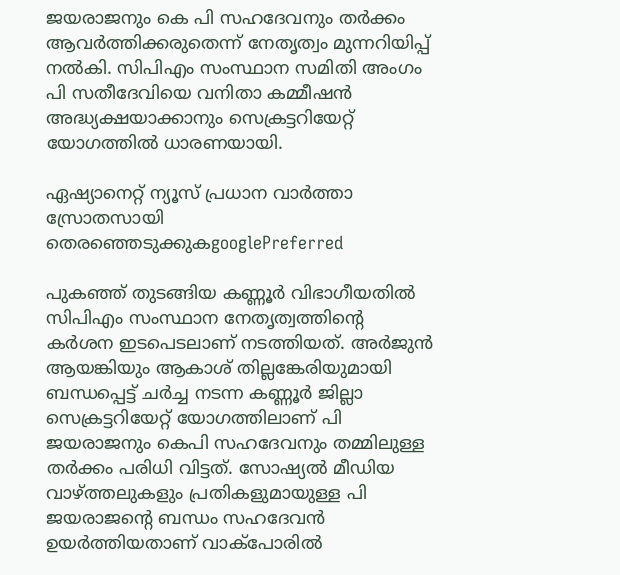ജയരാജനും കെ പി സഹദേവനും തർക്കം ആവർത്തിക്കരുതെന്ന് നേതൃത്വം മുന്നറിയിപ്പ് നൽകി. സിപിഎം സംസ്ഥാന സമിതി അംഗം പി സതീദേവിയെ വനിതാ കമ്മീഷൻ അദ്ധ്യക്ഷയാക്കാനും സെക്രട്ടറിയേറ്റ് യോഗത്തിൽ ധാരണയായി.

ഏഷ്യാനെറ്റ് ന്യൂസ് പ്രധാന വാർത്താ സ്രോതസായി തെരഞ്ഞെടുക്കുകgooglePreferred

പുകഞ്ഞ് തുടങ്ങിയ കണ്ണൂർ വിഭാഗീയതിൽ സിപിഎം സംസ്ഥാന നേതൃത്വത്തിന്‍റെ കർശന ഇടപെടലാണ് നടത്തിയത്. അർജുൻ ആയങ്കിയും ആകാശ് തില്ലങ്കേരിയുമായി ബന്ധപ്പെട്ട് ചർച്ച നടന്ന കണ്ണൂർ ജില്ലാ സെക്രട്ടറിയേറ്റ് യോഗത്തിലാണ് പി ജയരാജനും കെപി സഹദേവനും തമ്മിലുള്ള തർക്കം പരിധി വിട്ടത്. സോഷ്യൽ മീഡിയ വാഴ്ത്തലുകളും പ്രതികളുമായുള്ള പി ജയരാജന്‍റെ ബന്ധം സഹദേവൻ ഉയർത്തിയതാണ് വാക്പോരിൽ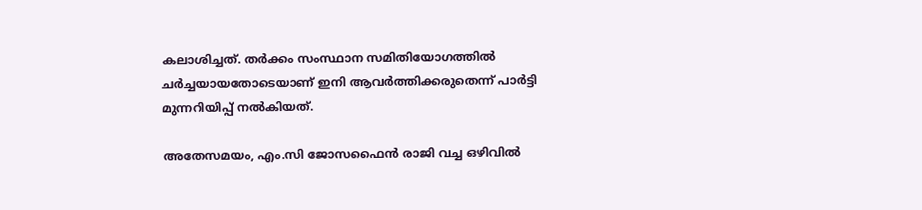കലാശിച്ചത്. തർക്കം സംസ്ഥാന സമിതിയോഗത്തിൽ ചർച്ചയായതോടെയാണ് ഇനി ആവർത്തിക്കരുതെന്ന് പാർട്ടി മുന്നറിയിപ്പ് നല്‍കിയത്.

അതേസമയം, എം.സി ജോസഫൈൻ രാജി വച്ച ഒഴിവിൽ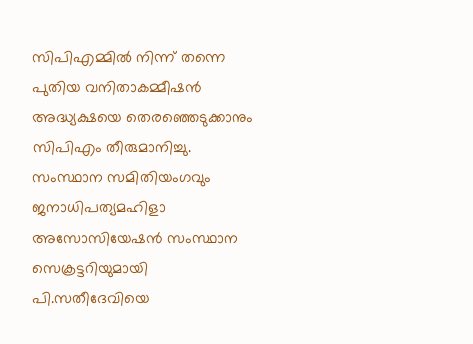സിപിഎമ്മിൽ നിന്ന് തന്നെ പുതിയ വനിതാകമ്മീഷൻ അദ്ധ്യക്ഷയെ തെരഞ്ഞെടുക്കാനും സിപിഎം തീരുമാനിച്ചു. സംസ്ഥാന സമിതിയംഗവും ജനാധിപത്യമഹിളാ അസോസിയേഷൻ സംസ്ഥാന സെക്രട്ടറിയുമായി പി.സതീദേവിയെ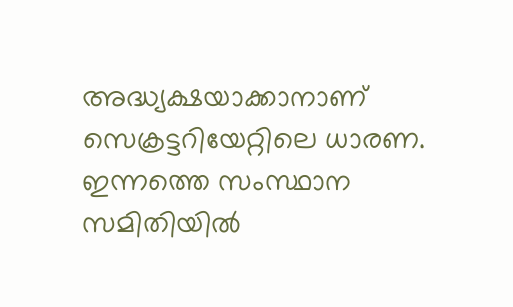അദ്ധ്യക്ഷയാക്കാനാണ് സെക്രട്ടറിയേറ്റിലെ ധാരണ. ഇന്നത്തെ സംസ്ഥാന സമിതിയിൽ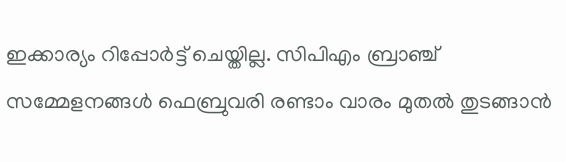ഇക്കാര്യം റിപ്പോർട്ട് ചെയ്തില്ല. സിപിഎം ബ്രാ‍ഞ്ച് സമ്മേളനങ്ങൾ ഫെബ്രുവരി രണ്ടാം വാരം മുതൽ തുടങ്ങാൻ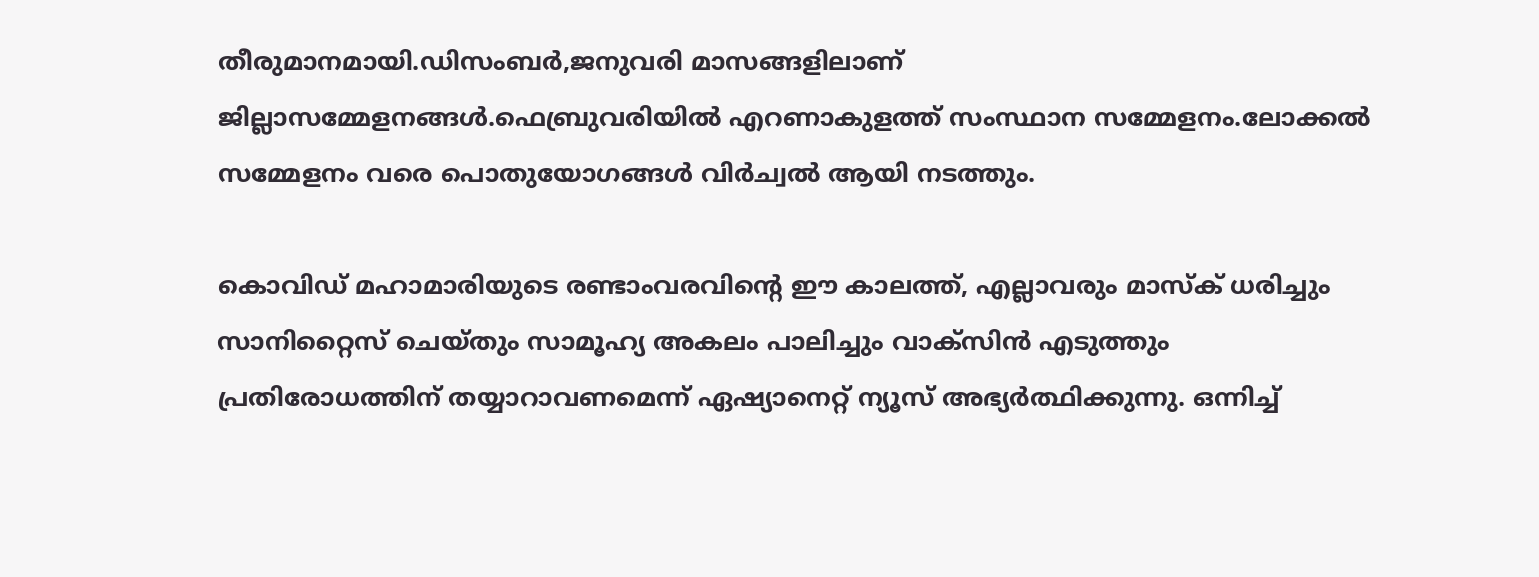തീരുമാനമായി.ഡിസംബർ,ജനുവരി മാസങ്ങളിലാണ് ജില്ലാസമ്മേളനങ്ങൾ.ഫെബ്രുവരിയിൽ എറണാകുളത്ത് സംസ്ഥാന സമ്മേളനം.ലോക്കൽ സമ്മേളനം വരെ പൊതുയോഗങ്ങൾ വിർച്വൽ ആയി നടത്തും.

കൊവിഡ് മഹാമാരിയുടെ രണ്ടാംവരവിന്റെ ഈ കാലത്ത്, എല്ലാവരും മാസ്‌ക് ധരിച്ചും സാനിറ്റൈസ് ചെയ്തും സാമൂഹ്യ അകലം പാലിച്ചും വാക്സിന്‍ എടുത്തും പ്രതിരോധത്തിന് തയ്യാറാവണമെന്ന് ഏഷ്യാനെറ്റ് ന്യൂസ് അഭ്യര്‍ത്ഥിക്കുന്നു. ഒന്നിച്ച്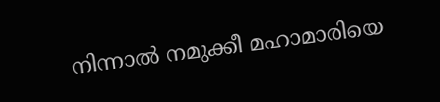നിന്നാല്‍ നമുക്കീ മഹാമാരിയെ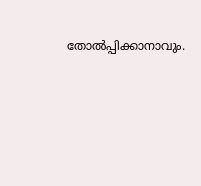തോല്‍പ്പിക്കാനാവും.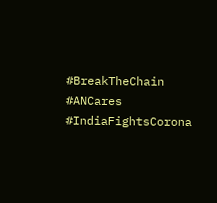#BreakTheChain #ANCares #IndiaFightsCorona